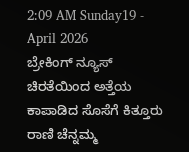2:09 AM Sunday19 - April 2026
ಬ್ರೇಕಿಂಗ್ ನ್ಯೂಸ್
ಚಿರತೆಯಿಂದ ಅತ್ತೆಯ ಕಾಪಾಡಿದ ಸೊಸೆಗೆ ಕಿತ್ತೂರು ರಾಣಿ ಚೆನ್ನಮ್ಮ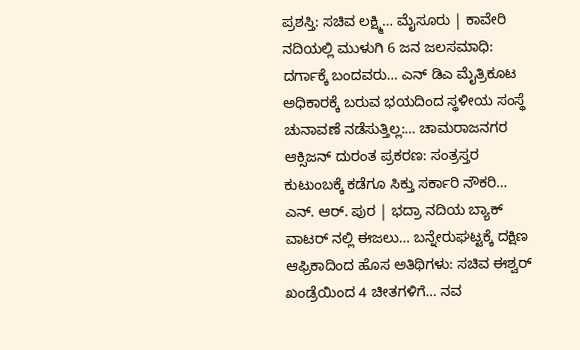ಪ್ರಶಸ್ತಿ: ಸಚಿವ ಲಕ್ಷ್ಮಿ… ಮೈಸೂರು | ಕಾವೇರಿ ನದಿಯಲ್ಲಿ ಮುಳುಗಿ 6 ಜನ‌ ಜಲಸಮಾಧಿ: ದರ್ಗಾಕ್ಕೆ ಬಂದವರು… ಎನ್ ಡಿಎ ಮೈತ್ರಿಕೂಟ ಅಧಿಕಾರಕ್ಕೆ ಬರುವ ಭಯದಿಂದ ಸ್ಥಳೀಯ ಸಂಸ್ಥೆ ಚುನಾವಣೆ ನಡೆಸುತ್ತಿಲ್ಲ:… ಚಾಮರಾಜನಗರ ಆಕ್ಸಿಜನ್ ದುರಂತ ಪ್ರಕರಣ: ಸಂತ್ರಸ್ತರ ಕುಟುಂಬಕ್ಕೆ ಕಡೆಗೂ ಸಿಕ್ತು ಸರ್ಕಾರಿ ನೌಕರಿ… ಎನ್. ಆರ್. ಪುರ | ಭದ್ರಾ ನದಿಯ ಬ್ಯಾಕ್ ವಾಟರ್ ನಲ್ಲಿ ಈಜಲು… ಬನ್ನೇರುಘಟ್ಟಕ್ಕೆ ದಕ್ಷಿಣ ಆಫ್ರಿಕಾದಿಂದ ಹೊಸ ಅತಿಥಿಗಳು: ಸಚಿವ ಈಶ್ವರ್ ಖಂಡ್ರೆಯಿಂದ 4 ಚೀತಗಳಿಗೆ… ನವ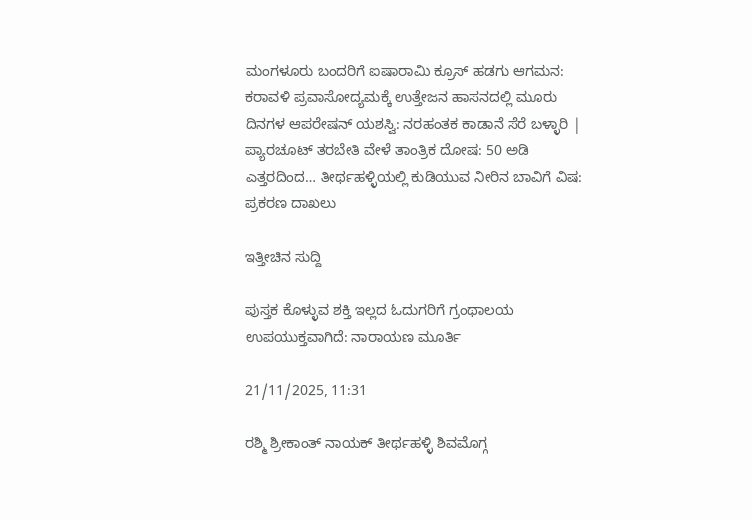ಮಂಗಳೂರು ಬಂದರಿಗೆ ಐಷಾರಾಮಿ ಕ್ರೂಸ್ ಹಡಗು ಆಗಮನ: ಕರಾವಳಿ ಪ್ರವಾಸೋದ್ಯಮಕ್ಕೆ ಉತ್ತೇಜನ ಹಾಸನದಲ್ಲಿ ಮೂರು ದಿನಗಳ ಆಪರೇಷನ್‌ ಯಶಸ್ವಿ: ನರಹಂತಕ ಕಾಡಾನೆ ಸೆರೆ ಬಳ್ಳಾರಿ | ಪ್ಯಾರಚೂಟ್ ತರಬೇತಿ ವೇಳೆ ತಾಂತ್ರಿಕ ದೋಷ: 50 ಅಡಿ ಎತ್ತರದಿಂದ… ತೀರ್ಥಹಳ್ಳಿಯಲ್ಲಿ ಕುಡಿಯುವ ನೀರಿನ ಬಾವಿಗೆ ವಿಷ: ಪ್ರಕರಣ ದಾಖಲು

ಇತ್ತೀಚಿನ ಸುದ್ದಿ

ಪುಸ್ತಕ ಕೊಳ್ಳುವ ಶಕ್ತಿ ಇಲ್ಲದ ಓದುಗರಿಗೆ ಗ್ರಂಥಾಲಯ ಉಪಯುಕ್ತವಾಗಿದೆ: ನಾರಾಯಣ ಮೂರ್ತಿ

21/11/2025, 11:31

ರಶ್ಮಿ ಶ್ರೀಕಾಂತ್ ನಾಯಕ್ ತೀರ್ಥಹಳ್ಳಿ ಶಿವಮೊಗ್ಗ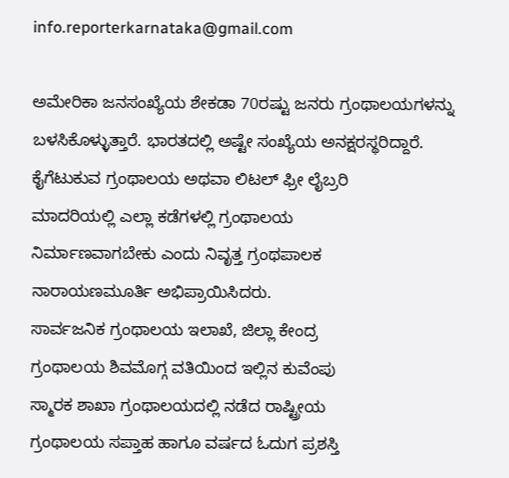info.reporterkarnataka@gmail.com

ಅಮೇರಿಕಾ ಜನಸಂಖ್ಯೆಯ ಶೇಕಡಾ 70ರಷ್ಟು ಜನರು ಗ್ರಂಥಾಲಯಗಳನ್ನು ಬಳಸಿಕೊಳ್ಳುತ್ತಾರೆ. ಭಾರತದಲ್ಲಿ ಅಷ್ಟೇ ಸಂಖ್ಯೆಯ ಅನಕ್ಷರಸ್ಥರಿದ್ದಾರೆ.
ಕೈಗೆಟುಕುವ ಗ್ರಂಥಾಲಯ ಅಥವಾ ಲಿಟಲ್ ಫ್ರೀ ಲೈಬ್ರರಿ
ಮಾದರಿಯಲ್ಲಿ ಎಲ್ಲಾ ಕಡೆಗಳಲ್ಲಿ ಗ್ರಂಥಾಲಯ
ನಿರ್ಮಾಣವಾಗಬೇಕು ಎಂದು ನಿವೃತ್ತ ಗ್ರಂಥಪಾಲಕ
ನಾರಾಯಣಮೂರ್ತಿ ಅಭಿಪ್ರಾಯಿಸಿದರು.
ಸಾರ್ವಜನಿಕ ಗ್ರಂಥಾಲಯ ಇಲಾಖೆ, ಜಿಲ್ಲಾ ಕೇಂದ್ರ
ಗ್ರಂಥಾಲಯ ಶಿವಮೊಗ್ಗ ವತಿಯಿಂದ ಇಲ್ಲಿನ ಕುವೆಂಪು
ಸ್ಮಾರಕ ಶಾಖಾ ಗ್ರಂಥಾಲಯದಲ್ಲಿ ನಡೆದ ರಾಷ್ಟ್ರೀಯ
ಗ್ರಂಥಾಲಯ ಸಪ್ತಾಹ ಹಾಗೂ ವರ್ಷದ ಓದುಗ ಪ್ರಶಸ್ತಿ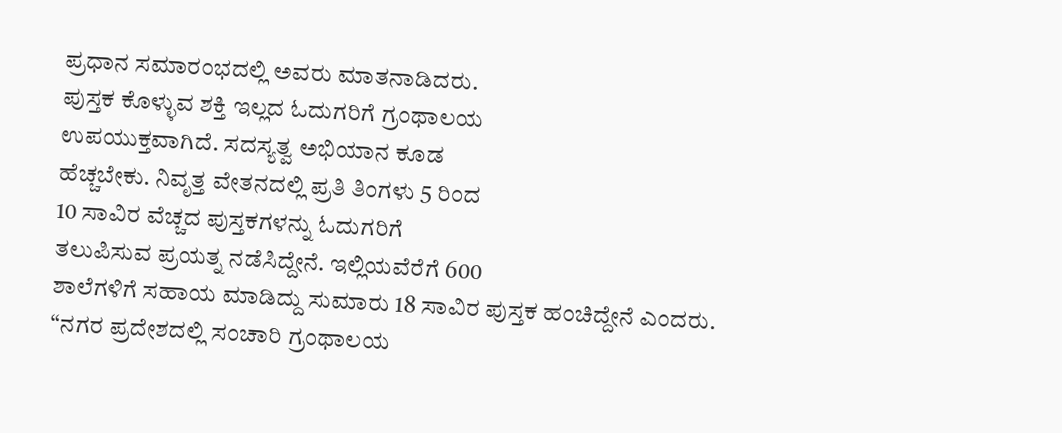ಪ್ರಧಾನ ಸಮಾರಂಭದಲ್ಲಿ ಅವರು ಮಾತನಾಡಿದರು.
ಪುಸ್ತಕ ಕೊಳ್ಳುವ ಶಕ್ತಿ ಇಲ್ಲದ ಓದುಗರಿಗೆ ಗ್ರಂಥಾಲಯ
ಉಪಯುಕ್ತವಾಗಿದೆ. ಸದಸ್ಯತ್ವ ಅಭಿಯಾನ ಕೂಡ
ಹೆಚ್ಚಬೇಕು. ನಿವೃತ್ತ ವೇತನದಲ್ಲಿ ಪ್ರತಿ ತಿಂಗಳು 5 ರಿಂದ
10 ಸಾವಿರ ವೆಚ್ಚದ ಪುಸ್ತಕಗಳನ್ನು ಓದುಗರಿಗೆ
ತಲುಪಿಸುವ ಪ್ರಯತ್ನ ನಡೆಸಿದ್ದೇನೆ. ಇಲ್ಲಿಯವೆರೆಗೆ 600
ಶಾಲೆಗಳಿಗೆ ಸಹಾಯ ಮಾಡಿದ್ದು ಸುಮಾರು 18 ಸಾವಿರ ಪುಸ್ತಕ ಹಂಚಿದ್ದೇನೆ ಎಂದರು.
“ನಗರ ಪ್ರದೇಶದಲ್ಲಿ ಸಂಚಾರಿ ಗ್ರಂಥಾಲಯ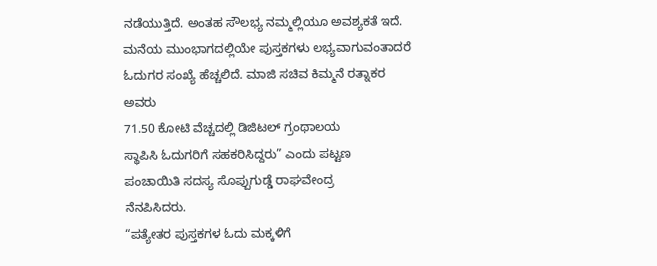ನಡೆಯುತ್ತಿದೆ. ಅಂತಹ ಸೌಲಭ್ಯ ನಮ್ಮಲ್ಲಿಯೂ ಅವಶ್ಯಕತೆ ಇದೆ. ಮನೆಯ ಮುಂಭಾಗದಲ್ಲಿಯೇ ಪುಸ್ತಕಗಳು ಲಭ್ಯವಾಗುವಂತಾದರೆ ಓದುಗರ ಸಂಖ್ಯೆ ಹೆಚ್ಚಲಿದೆ. ಮಾಜಿ ಸಚಿವ ಕಿಮ್ಮನೆ ರತ್ನಾಕರ ಅವರು
71.50 ಕೋಟಿ ವೆಚ್ಚದಲ್ಲಿ ಡಿಜಿಟಲ್ ಗ್ರಂಥಾಲಯ
ಸ್ಥಾಪಿಸಿ ಓದುಗರಿಗೆ ಸಹಕರಿಸಿದ್ದರು” ಎಂದು ಪಟ್ಟಣ
ಪಂಚಾಯಿತಿ ಸದಸ್ಯ ಸೊಪ್ಪುಗುಡ್ಡೆ ರಾಘವೇಂದ್ರ
ನೆನಪಿಸಿದರು.
“ಪತ್ಯೇತರ ಪುಸ್ತಕಗಳ ಓದು ಮಕ್ಕಳಿಗೆ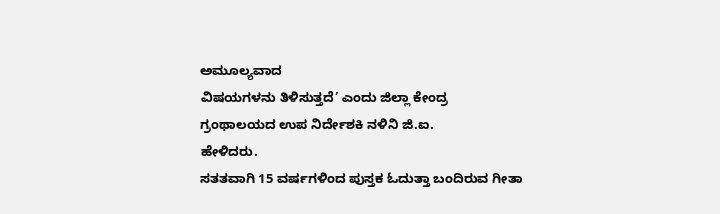ಅಮೂಲ್ಯವಾದ
ವಿಷಯಗಳನು ತಿಳಿಸುತ್ತದೆ’ ಎಂದು ಜಿಲ್ಲಾ ಕೇಂದ್ರ
ಗ್ರಂಥಾಲಯದ ಉಪ ನಿರ್ದೇಶಕಿ ನಳಿನಿ ಜಿ.ಐ.
ಹೇಳಿದರು.
ಸತತವಾಗಿ 15 ವರ್ಷಗಳಿಂದ ಪುಸ್ತಕ ಓದುತ್ತಾ ಬಂದಿರುವ ಗೀತಾ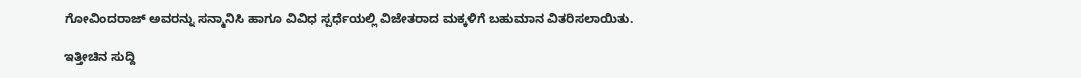ಗೋವಿಂದರಾಜ್ ಅವರನ್ನು ಸನ್ಮಾನಿಸಿ ಹಾಗೂ ವಿವಿಧ ಸ್ಪರ್ಧೆಯಲ್ಲಿ ವಿಜೇತರಾದ ಮಕ್ಕಳಿಗೆ ಬಹುಮಾನ ವಿತರಿಸಲಾಯಿತು.

ಇತ್ತೀಚಿನ ಸುದ್ದಿ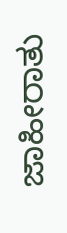ಜಾಹೀರಾತು